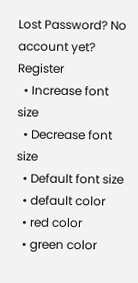Lost Password? No account yet? Register
  • Increase font size
  • Decrease font size
  • Default font size
  • default color
  • red color
  • green color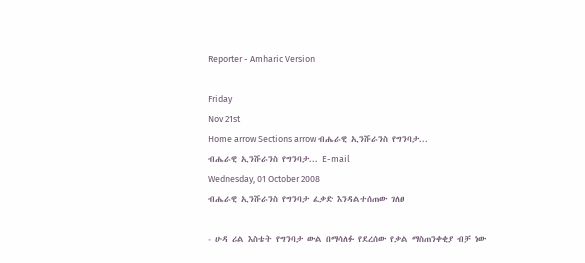Reporter - Amharic Version

Friday
Nov 21st
Home arrow Sections arrow ብሔራዊ ኢንሹራንስ የግንባታ...
ብሔራዊ ኢንሹራንስ የግንባታ... E-mail
Wednesday, 01 October 2008
ብሔራዊ ኢንሹራንስ የግንባታ ፈቃድ እንዳልተሰጠው ገለፀ

- ሁዳ ሪል እስቴት የግንባታ ውል በማሳለፉ የደረሰው የቃል ማስጠንቀቂያ ብቻ ነው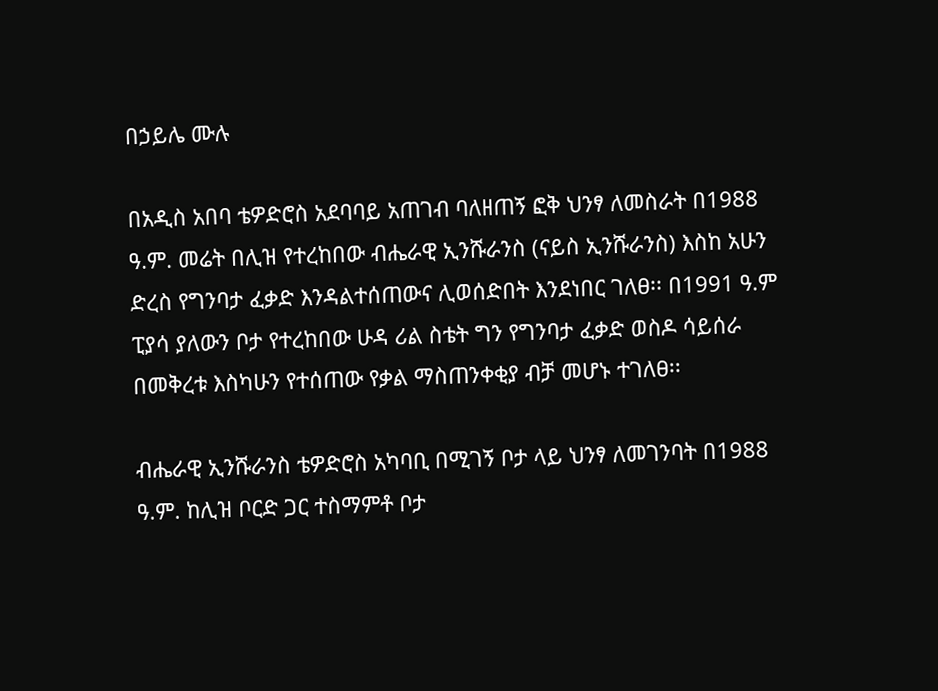በኃይሌ ሙሉ

በአዲስ አበባ ቴዎድሮስ አደባባይ አጠገብ ባለዘጠኝ ፎቅ ህንፃ ለመስራት በ1988 ዓ.ም. መሬት በሊዝ የተረከበው ብሔራዊ ኢንሹራንስ (ናይስ ኢንሹራንስ) እስከ አሁን ድረስ የግንባታ ፈቃድ እንዳልተሰጠውና ሊወሰድበት እንደነበር ገለፀ፡፡ በ1991 ዓ.ም ፒያሳ ያለውን ቦታ የተረከበው ሁዳ ሪል ስቴት ግን የግንባታ ፈቃድ ወስዶ ሳይሰራ በመቅረቱ እስካሁን የተሰጠው የቃል ማስጠንቀቂያ ብቻ መሆኑ ተገለፀ፡፡

ብሔራዊ ኢንሹራንስ ቴዎድሮስ አካባቢ በሚገኝ ቦታ ላይ ህንፃ ለመገንባት በ1988 ዓ.ም. ከሊዝ ቦርድ ጋር ተስማምቶ ቦታ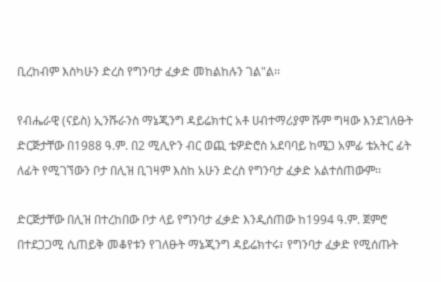ቢረከብም እስካሁን ድረስ የግንባታ ፈቃድ መከልከሉን ገል"ል፡፡

የብሔራዊ (ናይስ) ኢንሹራንስ ማኔጂንግ ዳይሬክተር አቶ ሀብተማሪያም ሹም ግዛው እንደገለፁት ድርጅታቸው በ1988 ዓ.ም. በ2 ሚሊዮን ብር ወጪ ቴዎድሮስ አደባባይ ከሜጋ አምፊ ቴአትር ፊት ለፊት የሚገኘውን ቦታ በሊዝ ቢገዛም እስከ አሁን ድረስ የግንባታ ፈቃድ አልተሰጠውም፡፡

ድርጅታቸው በሊዝ በተረከበው ቦታ ላይ የግንባታ ፈቃድ እንዲሰጠው ከ1994 ዓ.ም. ጀምሮ በተደጋጋሚ ሲጠይቅ መቆየቱን የገለፁት ማኔጂንግ ዳይሬክተሩ፣ የግንባታ ፈቃድ የሚሰጡት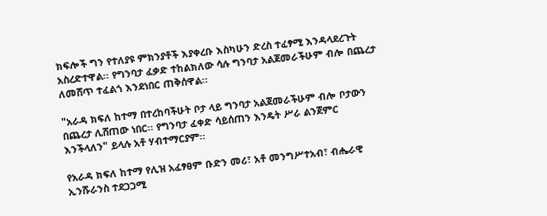ክፍሎች ግን የተለያዩ ምክንያቶች እያቀረቡ እስካሁን ድረስ ተፈፃሚ እንዳላደረጉት አስረድተዋል፡፡ የግንባታ ፈቃድ ተከልክለው ሳሉ ግንባታ አልጀመራችሁም ብሎ በጨረታ ለመሸጥ ተፈልጎ እንደነበር ጠቅሰዋል፡፡

"አራዳ ክፍለ ከተማ በተረከባችሁት ቦታ ላይ ግንባታ አልጀመራችሁም ብሎ ቦታውን በጨረታ ሊሸጠው ነበር፡፡ የግንባታ ፈቀድ ሳይሰጠን እንዴት ሥራ ልንጀምር እንችላለን" ይላሉ አቶ ሃብተማርያም፡፡

የአራዳ ክፍለ ከተማ የሊዝ አፈፃፀም ቡድን መሪ፣ አቶ መንግሥተአብ፣ ብሔራዊ ኢንሹራንስ ተደጋጋሚ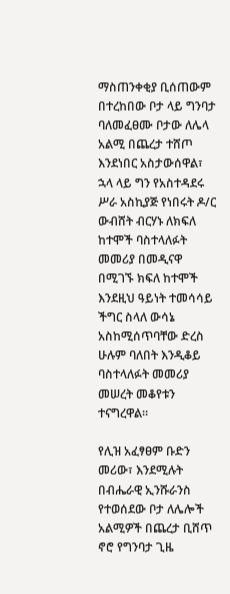ማስጠንቀቂያ ቢሰጠውም በተረከበው ቦታ ላይ ግንባታ ባለመፈፀሙ ቦታው ለሌላ አልሚ በጨረታ ተሸጦ እንደነበር አስታውሰዋል፣ ኋላ ላይ ግን የአስተዳደሩ ሥራ አስኪያጅ የነበሩት ዶ/ር ውብሸት ብርሃኑ ለክፍለ ከተሞች ባስተላለፉት መመሪያ በመዲናዋ በሚገኙ ክፍለ ከተሞች እንደዚህ ዓይነት ተመሳሳይ ችግር ስላለ ውሳኔ አስከሚሰጥባቸው ድረስ ሁሉም ባለበት እንዲቆይ ባስተላለፉት መመሪያ መሠረት መቆየቱን ተናግረዋል፡፡

የሊዝ አፈፃፀም ቡድን መሪው፣ እንደሚሉት በብሔራዊ ኢንሹራንስ የተወሰደው ቦታ ለሌሎች አልሚዎች በጨረታ ቢሸጥ ኖሮ የግንባታ ጊዜ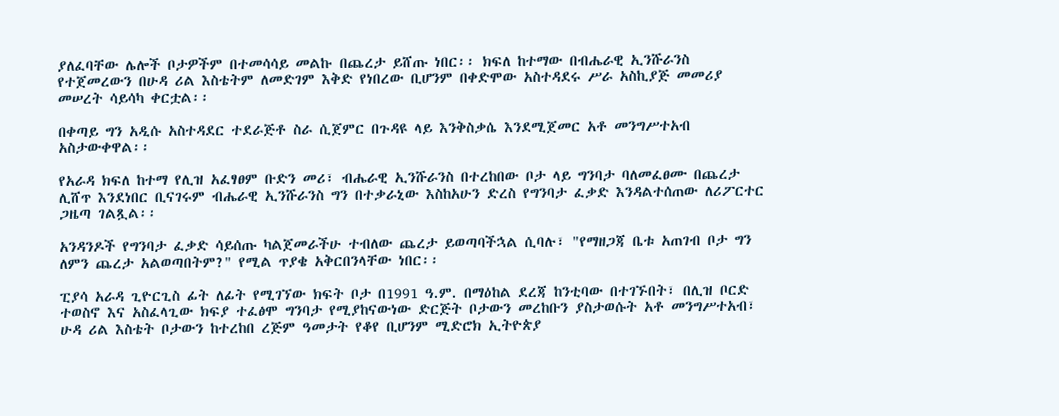ያለፈባቸው ሌሎች ቦታዎችም በተመሳሳይ መልኩ በጨረታ ይሸጡ ነበር፡፡ ክፍለ ከተማው በብሔራዊ ኢንሹራንስ የተጀመረውን በሁዳ ሪል እስቴትም ለመድገም እቅድ የነበረው ቢሆንም በቀድሞው አስተዳደሩ ሥራ አስኪያጅ መመሪያ መሠረት ሳይሳካ ቀርቷል፡፡

በቀጣይ ግን አዲሱ አስተዳደር ተደራጅቶ ስራ ሲጀምር በጉዳዩ ላይ እንቅስቃሴ እንደሚጀመር አቶ መንግሥተአብ አስታውቀዋል፡፡

የአራዳ ክፍለ ከተማ የሊዝ አፈፃፀም ቡድን መሪ፣ ብሔራዊ ኢንሹራንስ በተረከበው ቦታ ላይ ግንባታ ባለመፈፀሙ በጨረታ ሊሸጥ እንደነበር ቢናገሩም ብሔራዊ ኢንሹራንስ ግን በተቃራኒው እስከአሁን ድረስ የግንባታ ፈቃድ እንዳልተሰጠው ለሪፖርተር ጋዜጣ ገልጿል፡፡

አንዳንዶች የግንባታ ፈቃድ ሳይሰጡ ካልጀመራችሁ ተብለው ጨረታ ይወጣባችኋል ሲባሉ፣ "የማዘጋጃ ቤቱ አጠገብ ቦታ ግን ለምን ጨረታ አልወጣበትም?" የሚል ጥያቄ አቅርበንላቸው ነበር፡፡

ፒያሳ አራዳ ጊዮርጊስ ፊት ለፊት የሚገኘው ክፍት ቦታ በ1991 ዓ.ም. በማዕከል ደረጃ ከንቲባው በተገኙበት፣ በሊዝ ቦርድ ተወስኖ እና አስፈላጊው ክፍያ ተፈፅሞ ግንባታ የሚያከናውነው ድርጅት ቦታውን መረከቡን ያስታወሱት አቶ መንግሥተአብ፣ ሁዳ ሪል እስቴት ቦታውን ከተረከበ ረጅም ዓመታት የቆየ ቢሆንም ሚድሮክ ኢትዮጵያ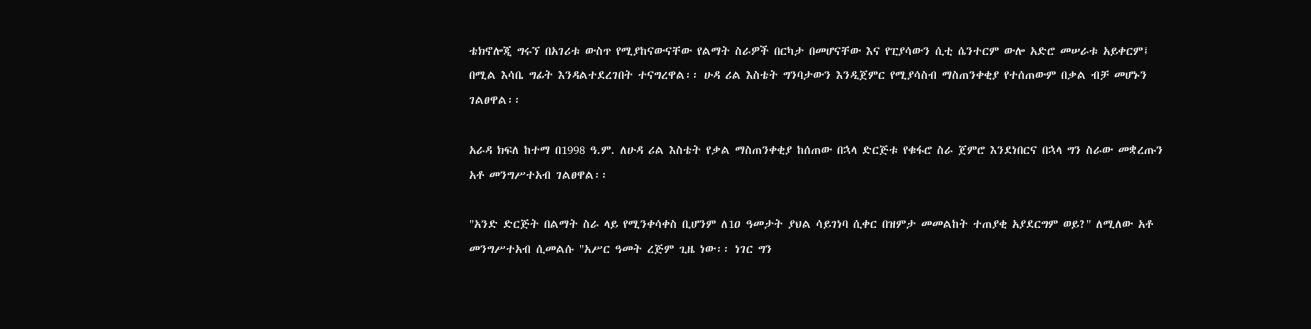ቴክኖሎጂ ግሩኘ በአገሪቱ ውስጥ የሚያከናውናቸው የልማት ስራዎች በርካታ በመሆናቸው እና የፒያሳውን ሲቲ ሴንተርም ውሎ አድሮ መሠራቱ አይቀርም፤ በሚል እሳቤ ግፊት እንዳልተደረገበት ተናግረዋል፡፡ ሁዳ ሪል እስቴት ግንባታውን እንዲጀምር የሚያሳስብ ማስጠንቀቂያ የተሰጠውም በቃል ብቻ መሆኑን ገልፀዋል፡፡

አራዳ ክፍለ ከተማ በ1998 ዓ.ም. ለሁዳ ሪል እስቴት የቃል ማስጠንቀቂያ ከሰጠው በኋላ ድርጅቱ የቁፋሮ ስራ ጀምሮ እንደነበርና በኋላ ግን ስራው መቋረጡን አቶ መንግሥተአብ ገልፀዋል፡፡

"አንድ ድርጅት በልማት ስራ ላይ የሚንቀሳቀስ ቢሆንም ለ1ዐ ዓመታት ያህል ሳይገነባ ሲቀር በዝምታ መመልከት ተጠያቂ አያደርግም ወይ?" ለሚለው አቶ መንግሥተአብ ሲመልሱ "አሥር ዓመት ረጅም ጊዜ ነው፡፡ ነገር ግን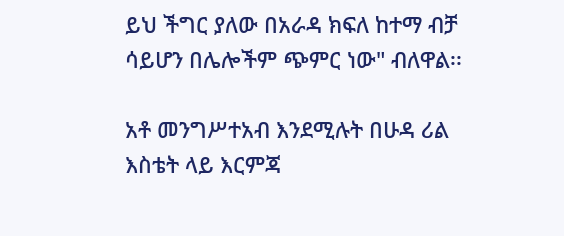ይህ ችግር ያለው በአራዳ ክፍለ ከተማ ብቻ ሳይሆን በሌሎችም ጭምር ነው" ብለዋል፡፡

አቶ መንግሥተአብ እንደሚሉት በሁዳ ሪል እስቴት ላይ እርምጃ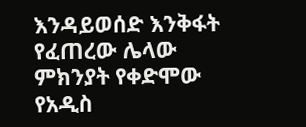እንዳይወሰድ እንቅፋት የፈጠረው ሌላው ምክንያት የቀድሞው የአዲስ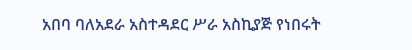አበባ ባለአደራ አስተዳደር ሥራ አስኪያጅ የነበሩት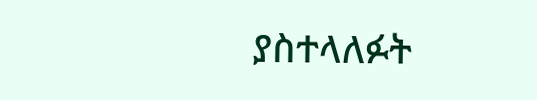ያስተላለፉት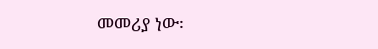መመሪያ ነው፡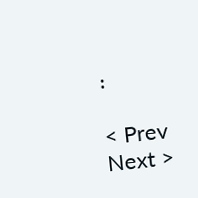፡

< Prev   Next >